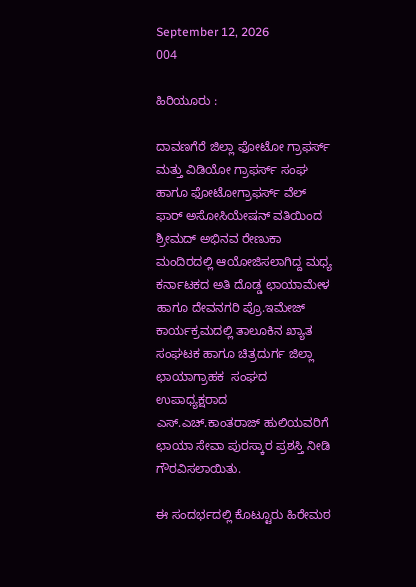September 12, 2026
004

ಹಿರಿಯೂರು :

ದಾವಣಗೆರೆ ಜಿಲ್ಲಾ ಫೋಟೋ ಗ್ರಾಫರ್ಸ್ ಮತ್ತು ವಿಡಿಯೋ ಗ್ರಾಫರ್ಸ್ ಸಂಘ ಹಾಗೂ ಫೋಟೋಗ್ರಾಫರ್ಸ್ ವೆಲ್ ಫಾರ್ ಅಸೋಸಿಯೇಷನ್ ವತಿಯಿಂದ ಶ್ರೀಮದ್ ಅಭಿನವ ರೇಣುಕಾ ಮಂದಿರದಲ್ಲಿ ಆಯೋಜಿಸಲಾಗಿದ್ದ ಮಧ್ಯ ಕರ್ನಾಟಕದ ಅತಿ ದೊಡ್ಡ ಛಾಯಾಮೇಳ ಹಾಗೂ ದೇವನಗರಿ ಪ್ರೊ.ಇಮೇಜ್  ಕಾರ್ಯಕ್ರಮದಲ್ಲಿ ತಾಲೂಕಿನ ಖ್ಯಾತ ಸಂಘಟಕ ಹಾಗೂ ಚಿತ್ರದುರ್ಗ ಜಿಲ್ಲಾ ಛಾಯಾಗ್ರಾಹಕ  ಸಂಘದ ಉಪಾಧ್ಯಕ್ಷರಾದ ಎಸ್.ಎಚ್.ಕಾಂತರಾಜ್ ಹುಲಿಯವರಿಗೆ ಛಾಯಾ ಸೇವಾ ಪುರಸ್ಕಾರ ಪ್ರಶಸ್ತಿ ನೀಡಿ ಗೌರವಿಸಲಾಯಿತು.

ಈ ಸಂದರ್ಭದಲ್ಲಿ ಕೊಟ್ಟೂರು ಹಿರೇಮಠ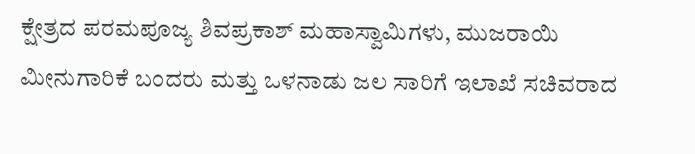ಕ್ಷೇತ್ರದ ಪರಮಪೂಜ್ಯ ಶಿವಪ್ರಕಾಶ್ ಮಹಾಸ್ವಾಮಿಗಳು, ಮುಜರಾಯಿ ಮೀನುಗಾರಿಕೆ ಬಂದರು ಮತ್ತು ಒಳನಾಡು ಜಲ ಸಾರಿಗೆ ಇಲಾಖೆ ಸಚಿವರಾದ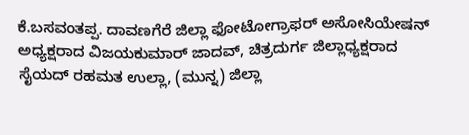ಕೆ.ಬಸವಂತಪ್ಪ. ದಾವಣಗೆರೆ ಜಿಲ್ಲಾ ಫೋಟೋಗ್ರಾಫರ್ ಅಸೋಸಿಯೇಷನ್ ಅಧ್ಯಕ್ಷರಾದ ವಿಜಯಕುಮಾರ್ ಜಾದವ್, ಚಿತ್ರದುರ್ಗ ಜಿಲ್ಲಾಧ್ಯಕ್ಷರಾದ ಸೈಯದ್ ರಹಮತ ಉಲ್ಲಾ, (ಮುನ್ನ) ಜಿಲ್ಲಾ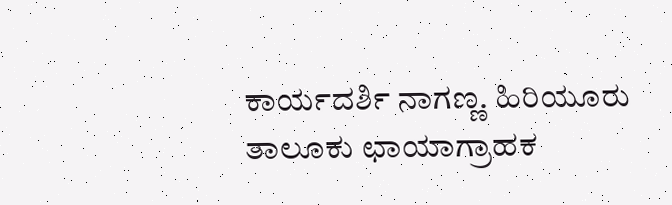ಕಾರ್ಯದರ್ಶಿ ನಾಗಣ್ಣ. ಹಿರಿಯೂರು ತಾಲೂಕು ಛಾಯಾಗ್ರಾಹಕ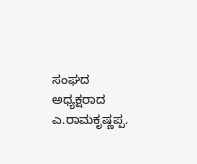ಸಂಘದ ಅಧ್ಯಕ್ಷರಾದ ಎ.ರಾಮಕೃಷ್ಣಪ್ಪ.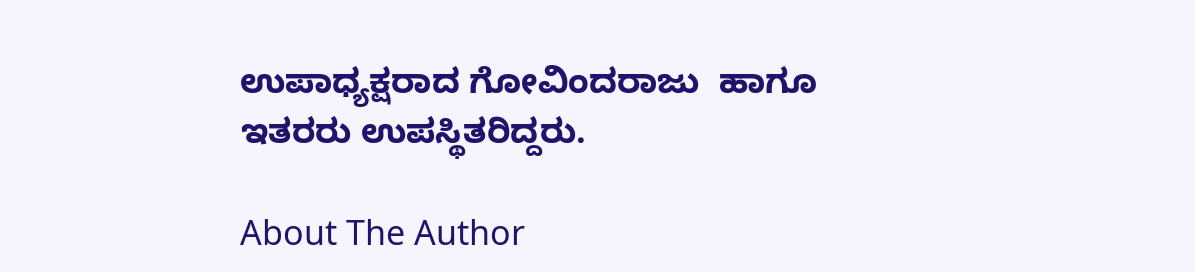ಉಪಾಧ್ಯಕ್ಷರಾದ ಗೋವಿಂದರಾಜು  ಹಾಗೂ ಇತರರು ಉಪಸ್ಥಿತರಿದ್ದರು.

About The Author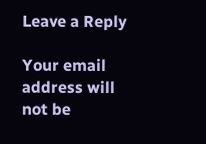Leave a Reply

Your email address will not be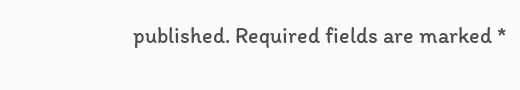published. Required fields are marked *